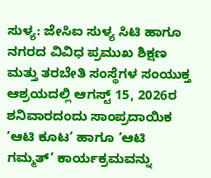ಸುಳ್ಯ: ಜೇಸಿಐ ಸುಳ್ಯ ಸಿಟಿ ಹಾಗೂ ನಗರದ ವಿವಿಧ ಪ್ರಮುಖ ಶಿಕ್ಷಣ ಮತ್ತು ತರಬೇತಿ ಸಂಸ್ಥೆಗಳ ಸಂಯುಕ್ತ ಆಶ್ರಯದಲ್ಲಿ ಆಗಸ್ಟ್ 15, 2026ರ ಶನಿವಾರದಂದು ಸಾಂಪ್ರದಾಯಿಕ ‘ಆಟಿ ಕೂಟ’ ಹಾಗೂ ‘ಆಟಿ ಗಮ್ಮತ್’ ಕಾರ್ಯಕ್ರಮವನ್ನು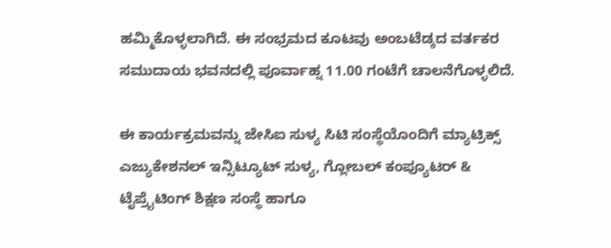ಹಮ್ಮಿಕೊಳ್ಳಲಾಗಿದೆ. ಈ ಸಂಭ್ರಮದ ಕೂಟವು ಅಂಬಟೆಡ್ಕದ ವರ್ತಕರ ಸಮುದಾಯ ಭವನದಲ್ಲಿ ಪೂರ್ವಾಹ್ನ 11.00 ಗಂಟೆಗೆ ಚಾಲನೆಗೊಳ್ಳಲಿದೆ.

ಈ ಕಾರ್ಯಕ್ರಮವನ್ನು ಜೇಸಿಐ ಸುಳ್ಯ ಸಿಟಿ ಸಂಸ್ಥೆಯೊಂದಿಗೆ ಮ್ಯಾಟ್ರಿಕ್ಸ್ ಎಜ್ಯುಕೇಶನಲ್ ಇನ್ಸಿಟ್ಯೂಟ್ ಸುಳ್ಯ, ಗ್ಲೋಬಲ್ ಕಂಪ್ಯೂಟರ್ & ಟೈಪ್ರೈಟಿಂಗ್ ಶಿಕ್ಷಣ ಸಂಸ್ಥೆ ಹಾಗೂ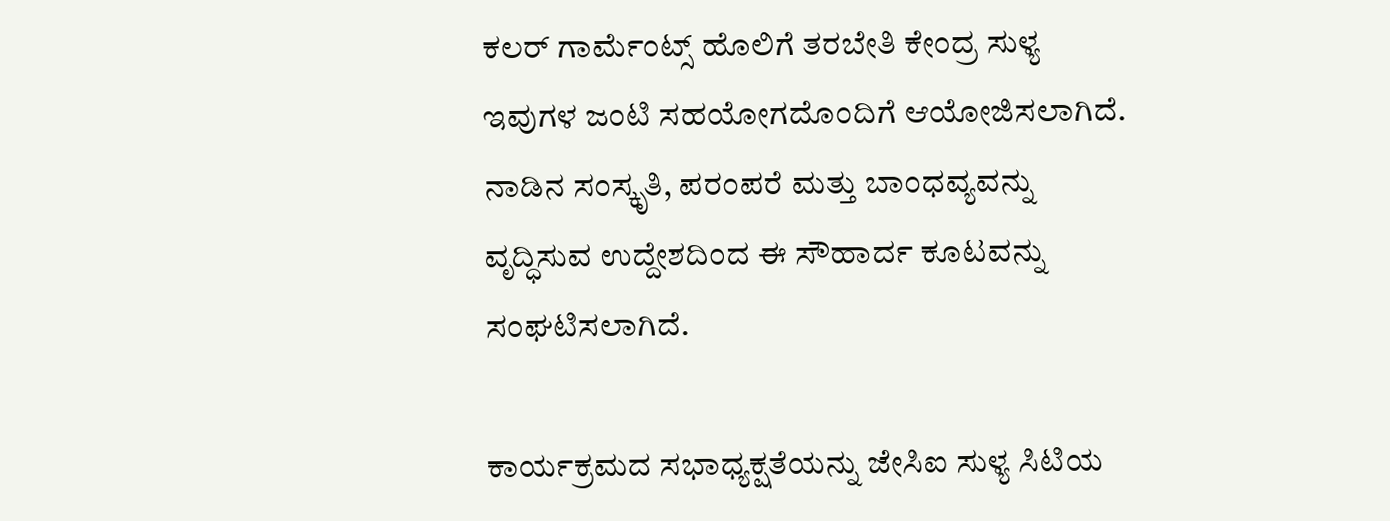ಕಲರ್ ಗಾರ್ಮೆಂಟ್ಸ್ ಹೊಲಿಗೆ ತರಬೇತಿ ಕೇಂದ್ರ ಸುಳ್ಯ ಇವುಗಳ ಜಂಟಿ ಸಹಯೋಗದೊಂದಿಗೆ ಆಯೋಜಿಸಲಾಗಿದೆ. ನಾಡಿನ ಸಂಸ್ಕೃತಿ, ಪರಂಪರೆ ಮತ್ತು ಬಾಂಧವ್ಯವನ್ನು ವೃದ್ಧಿಸುವ ಉದ್ದೇಶದಿಂದ ಈ ಸೌಹಾರ್ದ ಕೂಟವನ್ನು ಸಂಘಟಿಸಲಾಗಿದೆ.

ಕಾರ್ಯಕ್ರಮದ ಸಭಾಧ್ಯಕ್ಷತೆಯನ್ನು ಜೇಸಿಐ ಸುಳ್ಯ ಸಿಟಿಯ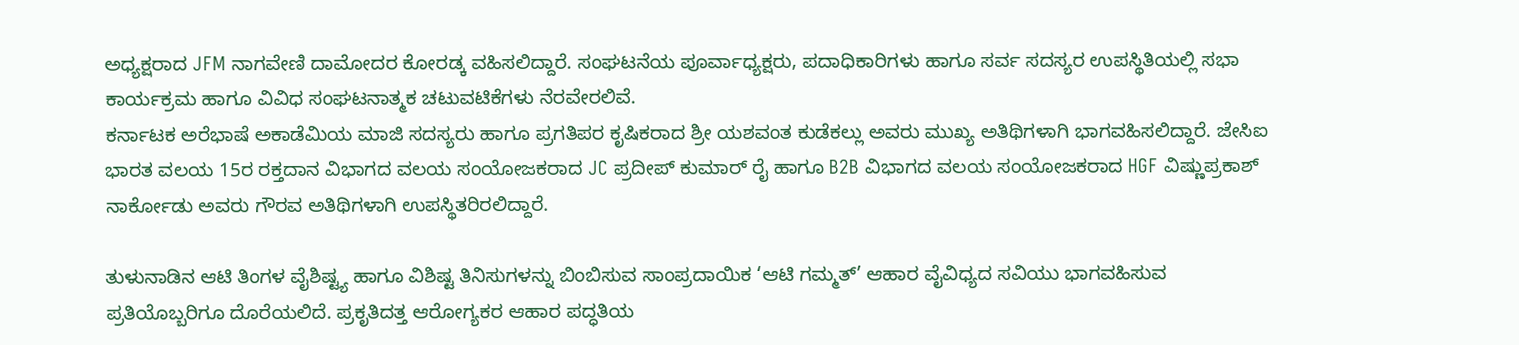ಅಧ್ಯಕ್ಷರಾದ JFM ನಾಗವೇಣಿ ದಾಮೋದರ ಕೋರಡ್ಕ ವಹಿಸಲಿದ್ದಾರೆ. ಸಂಘಟನೆಯ ಪೂರ್ವಾಧ್ಯಕ್ಷರು, ಪದಾಧಿಕಾರಿಗಳು ಹಾಗೂ ಸರ್ವ ಸದಸ್ಯರ ಉಪಸ್ಥಿತಿಯಲ್ಲಿ ಸಭಾ ಕಾರ್ಯಕ್ರಮ ಹಾಗೂ ವಿವಿಧ ಸಂಘಟನಾತ್ಮಕ ಚಟುವಟಿಕೆಗಳು ನೆರವೇರಲಿವೆ.
ಕರ್ನಾಟಕ ಅರೆಭಾಷೆ ಅಕಾಡೆಮಿಯ ಮಾಜಿ ಸದಸ್ಯರು ಹಾಗೂ ಪ್ರಗತಿಪರ ಕೃಷಿಕರಾದ ಶ್ರೀ ಯಶವಂತ ಕುಡೆಕಲ್ಲು ಅವರು ಮುಖ್ಯ ಅತಿಥಿಗಳಾಗಿ ಭಾಗವಹಿಸಲಿದ್ದಾರೆ. ಜೇಸಿಐ ಭಾರತ ವಲಯ 15ರ ರಕ್ತದಾನ ವಿಭಾಗದ ವಲಯ ಸಂಯೋಜಕರಾದ JC ಪ್ರದೀಪ್ ಕುಮಾರ್ ರೈ ಹಾಗೂ B2B ವಿಭಾಗದ ವಲಯ ಸಂಯೋಜಕರಾದ HGF ವಿಷ್ಣುಪ್ರಕಾಶ್ ನಾರ್ಕೋಡು ಅವರು ಗೌರವ ಅತಿಥಿಗಳಾಗಿ ಉಪಸ್ಥಿತರಿರಲಿದ್ದಾರೆ.

ತುಳುನಾಡಿನ ಆಟಿ ತಿಂಗಳ ವೈಶಿಷ್ಟ್ಯ ಹಾಗೂ ವಿಶಿಷ್ಟ ತಿನಿಸುಗಳನ್ನು ಬಿಂಬಿಸುವ ಸಾಂಪ್ರದಾಯಿಕ ‘ಆಟಿ ಗಮ್ಮತ್’ ಆಹಾರ ವೈವಿಧ್ಯದ ಸವಿಯು ಭಾಗವಹಿಸುವ ಪ್ರತಿಯೊಬ್ಬರಿಗೂ ದೊರೆಯಲಿದೆ. ಪ್ರಕೃತಿದತ್ತ ಆರೋಗ್ಯಕರ ಆಹಾರ ಪದ್ಧತಿಯ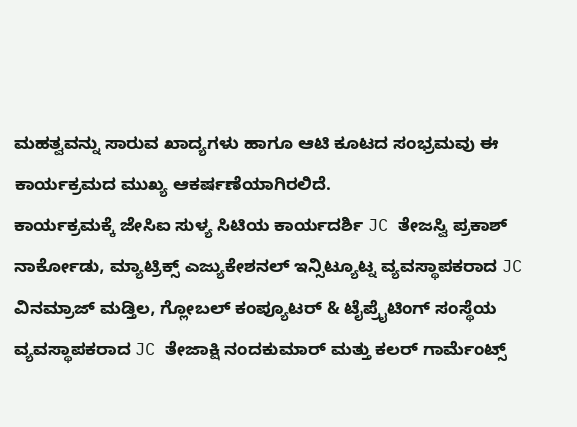ಮಹತ್ವವನ್ನು ಸಾರುವ ಖಾದ್ಯಗಳು ಹಾಗೂ ಆಟಿ ಕೂಟದ ಸಂಭ್ರಮವು ಈ ಕಾರ್ಯಕ್ರಮದ ಮುಖ್ಯ ಆಕರ್ಷಣೆಯಾಗಿರಲಿದೆ.
ಕಾರ್ಯಕ್ರಮಕ್ಕೆ ಜೇಸಿಐ ಸುಳ್ಯ ಸಿಟಿಯ ಕಾರ್ಯದರ್ಶಿ JC ತೇಜಸ್ವಿ ಪ್ರಕಾಶ್ ನಾರ್ಕೋಡು, ಮ್ಯಾಟ್ರಿಕ್ಸ್ ಎಜ್ಯುಕೇಶನಲ್ ಇನ್ಸಿಟ್ಯೂಟ್ನ ವ್ಯವಸ್ಥಾಪಕರಾದ JC ವಿನಮ್ರಾಜ್ ಮಡ್ತಿಲ, ಗ್ಲೋಬಲ್ ಕಂಪ್ಯೂಟರ್ & ಟೈಪ್ರೈಟಿಂಗ್ ಸಂಸ್ಥೆಯ ವ್ಯವಸ್ಥಾಪಕರಾದ JC ತೇಜಾಕ್ಷಿ ನಂದಕುಮಾರ್ ಮತ್ತು ಕಲರ್ ಗಾರ್ಮೆಂಟ್ಸ್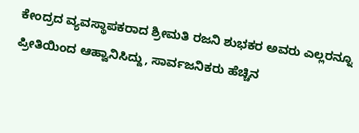ಕೇಂದ್ರದ ವ್ಯವಸ್ಥಾಪಕರಾದ ಶ್ರೀಮತಿ ರಜನಿ ಶುಭಕರ ಅವರು ಎಲ್ಲರನ್ನೂ ಪ್ರೀತಿಯಿಂದ ಆಹ್ವಾನಿಸಿದ್ದು, ಸಾರ್ವಜನಿಕರು ಹೆಚ್ಚಿನ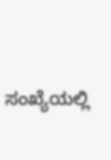ಸಂಖ್ಯೆಯಲ್ಲಿ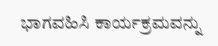ಭಾಗವಹಿಸಿ ಕಾರ್ಯಕ್ರಮವನ್ನು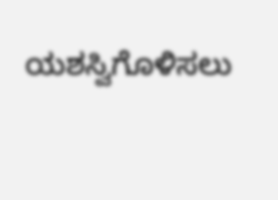ಯಶಸ್ವಿಗೊಳಿಸಲು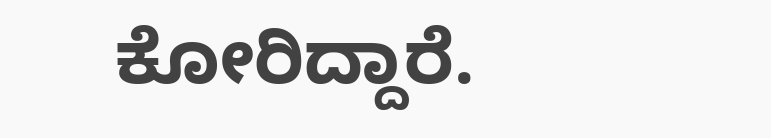ಕೋರಿದ್ದಾರೆ.